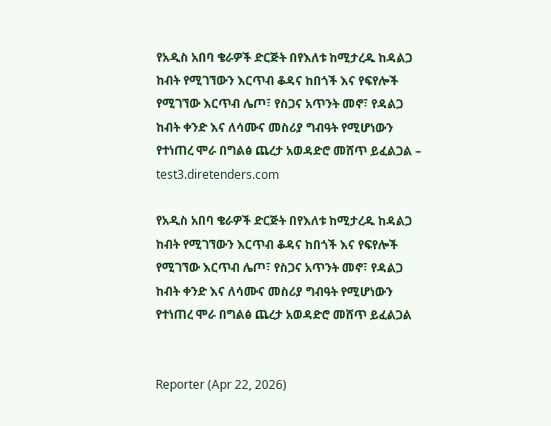የአዲስ አበባ ቄራዎች ድርጅት በየእለቱ ከሚታረዱ ከዳልጋ ከብት የሚገኘውን እርጥብ ቆዳና ከበጎች እና የፍየሎች የሚገኘው እርጥብ ሌጦ፣ የስጋና አጥንት መኖ፣ የዳልጋ ከብት ቀንድ እና ለሳሙና መስሪያ ግብዓት የሚሆነውን የተነጠረ ሞራ በግልፅ ጨረታ አወዳድሮ መሸጥ ይፈልጋል – test3.diretenders.com

የአዲስ አበባ ቄራዎች ድርጅት በየእለቱ ከሚታረዱ ከዳልጋ ከብት የሚገኘውን እርጥብ ቆዳና ከበጎች እና የፍየሎች የሚገኘው እርጥብ ሌጦ፣ የስጋና አጥንት መኖ፣ የዳልጋ ከብት ቀንድ እና ለሳሙና መስሪያ ግብዓት የሚሆነውን የተነጠረ ሞራ በግልፅ ጨረታ አወዳድሮ መሸጥ ይፈልጋል


Reporter (Apr 22, 2026)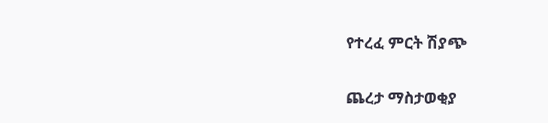የተረፈ ምርት ሽያጭ

ጨረታ ማስታወቂያ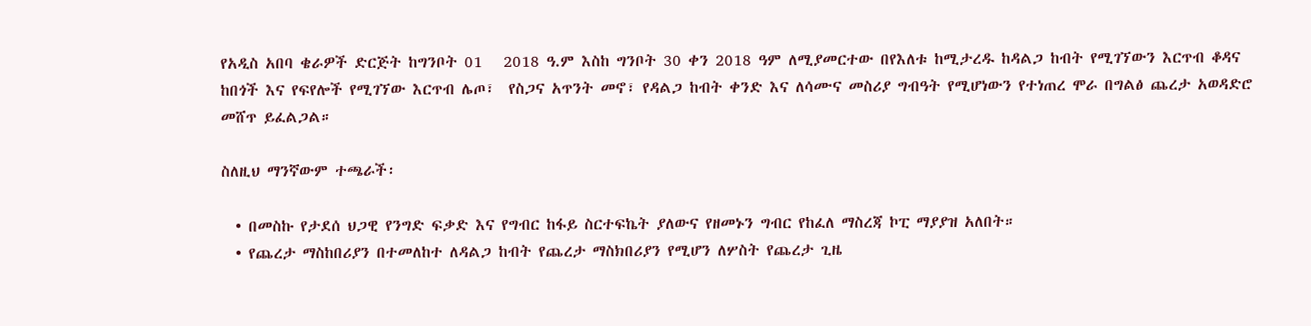የአዲስ አበባ ቄራዎች ድርጅት ከግንቦት 01   2018 ዓ.ም እስከ ግንቦት 30 ቀን 2018 ዓም ለሚያመርተው በየእለቱ ከሚታረዱ ከዳልጋ ከብት የሚገኘውን እርጥብ ቆዳና ከበጎች እና የፍየሎች የሚገኘው እርጥብ ሌጦ፣  የስጋና አጥንት መኖ፣ የዳልጋ ከብት ቀንድ እና ለሳሙና መስሪያ ግብዓት የሚሆነውን የተነጠረ ሞራ በግልፅ ጨረታ አወዳድሮ መሸጥ ይፈልጋል።

ስለዚህ ማንኛውም ተጫራች፡

  • በመስኩ የታደሰ ህጋዊ የንግድ ፍቃድ እና የግብር ከፋይ ስርተፍኬት ያለውና የዘመኑን ግብር የከፈለ ማስረጃ ኮፒ ማያያዝ አለበት።
  • የጨረታ ማስከበሪያን በተመለከተ ለዳልጋ ከብት የጨረታ ማስክበሪያን የሚሆን ለሦስት የጨረታ ጊዜ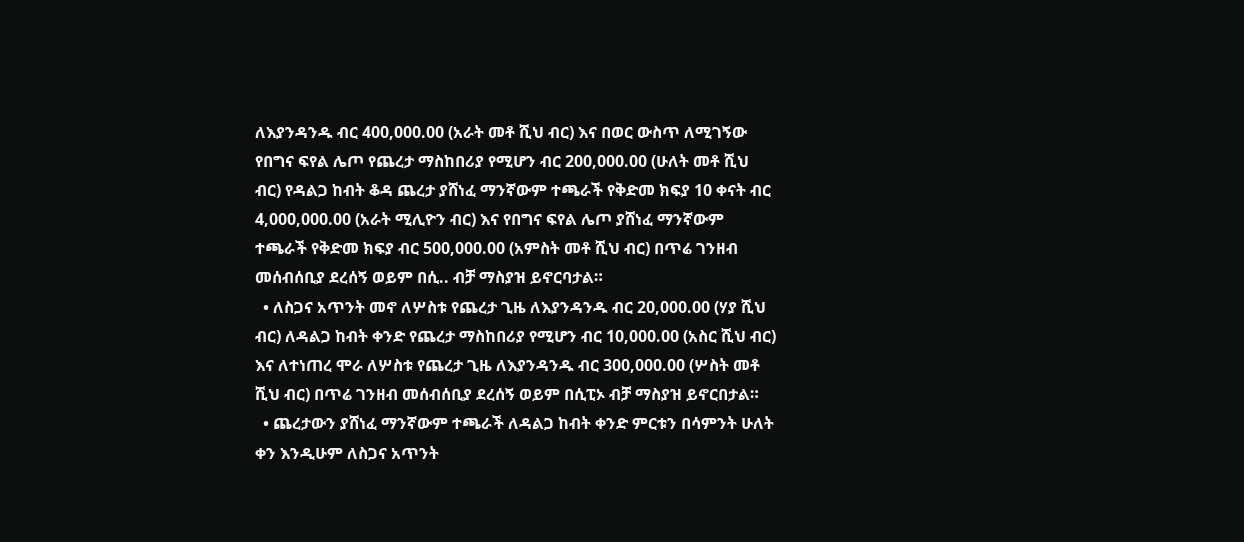ለእያንዳንዱ ብር 400,000.00 (አራት መቶ ሺህ ብር) እና በወር ውስጥ ለሚገኝው የበግና ፍየል ሌጦ የጨረታ ማስከበሪያ የሚሆን ብር 200,000.00 (ሁለት መቶ ሺህ ብር) የዳልጋ ከብት ቆዳ ጨረታ ያሸነፈ ማንኛውም ተጫራች የቅድመ ክፍያ 10 ቀናት ብር 4,000,000.00 (አራት ሚሊዮን ብር) እና የበግና ፍየል ሌጦ ያሸነፈ ማንኛውም ተጫራች የቅድመ ክፍያ ብር 500,000.00 (አምስት መቶ ሺህ ብር) በጥሬ ገንዘብ መሰብሰቢያ ደረሰኝ ወይም በሲ.. ብቻ ማስያዝ ይኖርባታል።
  • ለስጋና አጥንት መኖ ለሦስቱ የጨረታ ጊዜ ለእያንዳንዱ ብር 20,000.00 (ሃያ ሺህ ብር) ለዳልጋ ከብት ቀንድ የጨረታ ማስከበሪያ የሚሆን ብር 10,000.00 (አስር ሺህ ብር) እና ለተነጠረ ሞራ ለሦስቱ የጨረታ ጊዜ ለእያንዳንዱ ብር 300,000.00 (ሦስት መቶ ሺህ ብር) በጥሬ ገንዘብ መሰብሰቢያ ደረሰኝ ወይም በሲፒኦ ብቻ ማስያዝ ይኖርበታል።
  • ጨረታውን ያሸነፈ ማንኛውም ተጫራች ለዳልጋ ከብት ቀንድ ምርቱን በሳምንት ሁለት ቀን እንዲሁም ለስጋና አጥንት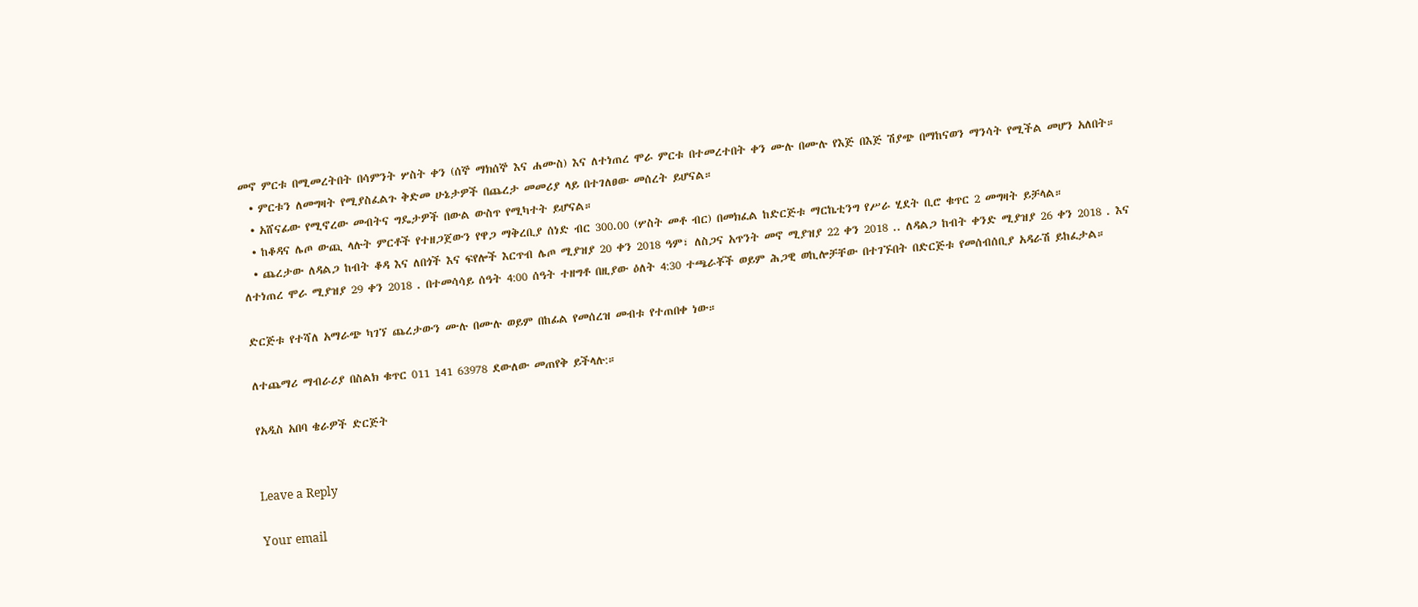መኖ ምርቱ በሚመረትበት በሳምንት ሦስት ቀን (ሰኞ ማክሰኞ እና ሐሙስ) እና ለተነጠረ ሞራ ምርቱ በተመረተበት ቀን ሙሉ በሙሉ የእጅ በእጅ ሽያጭ በማከናወን ማንሳት የሚችል መሆን አለበት።
  • ምርቱን ለመግዛት የሚያስፈልጉ ቅድመ ሁኔታዎች በጨረታ መመሪያ ላይ በተገለፀው መሰረት ይሆናል።
  • አሸናፊው የሚኖረው መብትና ግዴታዎች በውል ውስጥ የሚካተት ይሆናል።
  • ከቆዳና ሌጦ ውጪ ላሉት ምርቶች የተዘጋጀውን የዋጋ ማቅረቢያ ሰነድ ብር 300.00 (ሦስት መቶ ብር) በመክፈል ከድርጅቱ ማርኬቲንግ የሥራ ሂደት ቢሮ ቁጥር 2 መግዛት ይቻላል።
  • ጨረታው ለዳልጋ ከብት ቆዳ እና ለበጎች እና ፍየሎች እርጥብ ሌጦ ሚያዝያ 20 ቀን 2018 ዓም፣ ለስጋና አጥንት መኖ ሚያዝያ 22 ቀን 2018 .. ለዳልጋ ከብት ቀንድ ሚያዝያ 26 ቀን 2018 . እና ለተነጠረ ሞራ ሚያዝያ 29 ቀን 2018 . በተመሳሳይ ሰዓት 4:00 ሰዓት ተዘግቶ በዚያው ዕለት 4:30 ተጫራቾች ወይም ሕጋዊ ወኪሎቻቸው በተገኙበት በድርጅቱ የመሰብሰቢያ አዳራሽ ይከፈታል።

ድርጅቱ የተሻለ አማራጭ ካገኘ ጨረታውን ሙሉ በሙሉ ወይም በከፊል የመሰረዝ መብቱ የተጠበቀ ነው።

ለተጨማሪ ማብራሪያ በስልክ ቁጥር 011 141 63978 ደውለው መጠየቅ ይችላሉ:።

የአዲስ አበባ ቄራዎች ድርጅት


Leave a Reply

Your email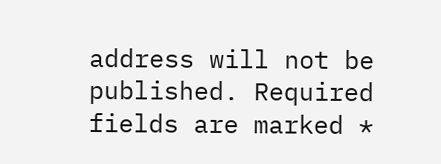address will not be published. Required fields are marked *